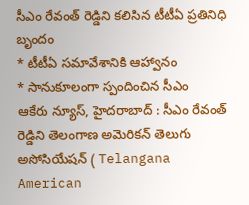సీఎం రేవంత్ రెడ్డిని కలిసిన టీటీఏ ప్రతినిధి బృందం
* టీటీఏ సమావేశానికి ఆహ్వానం
* సానుకూలంగా స్పందించిన సీఎం
ఆకేరు న్యూస్, హైదరాబాద్ : సీఎం రేవంత్ రెడ్డిని తెలంగాణ అమెరికన్ తెలుగు అసోసియేషన్ ( Telangana American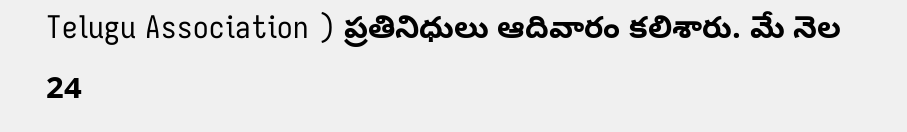Telugu Association ) ప్రతినిధులు ఆదివారం కలిశారు. మే నెల 24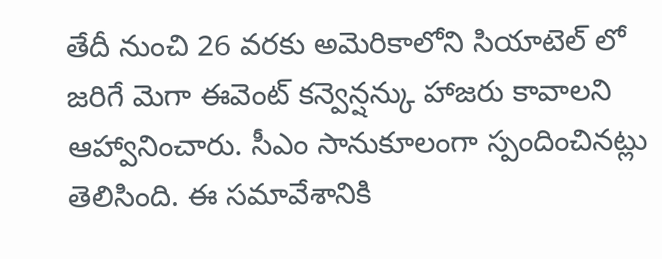తేదీ నుంచి 26 వరకు అమెరికాలోని సియాటెల్ లో జరిగే మెగా ఈవెంట్ కన్వెన్షన్కు హాజరు కావాలని ఆహ్వానించారు. సీఎం సానుకూలంగా స్పందించినట్లు తెలిసింది. ఈ సమావేశానికి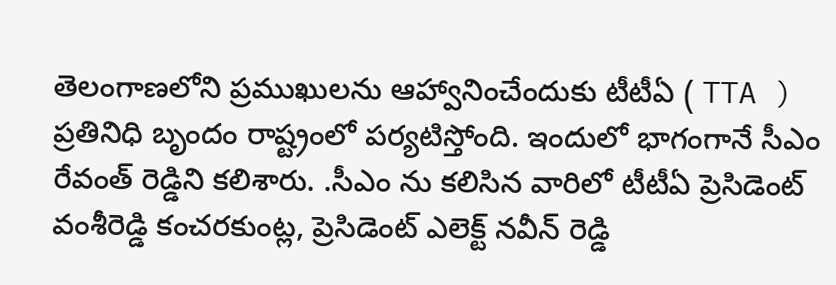తెలంగాణలోని ప్రముఖులను ఆహ్వానించేందుకు టీటీఏ ( TTA ) ప్రతినిధి బృందం రాష్ట్రంలో పర్యటిస్తోంది. ఇందులో భాగంగానే సీఎం రేవంత్ రెడ్డిని కలిశారు. .సీఎం ను కలిసిన వారిలో టీటీఏ ప్రెసిడెంట్ వంశీరెడ్డి కంచరకుంట్ల, ప్రెసిడెంట్ ఎలెక్ట్ నవీన్ రెడ్డి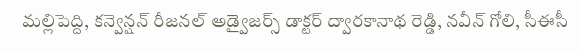మల్లిపెద్ది, కన్వెన్షన్ రీజనల్ అడ్వైజర్స్ డాక్టర్ ద్వారకానాథ రెడ్డి, నవీన్ గోలి, సీఈసీ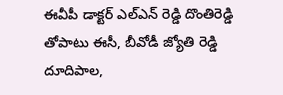ఈవీపీ డాక్టర్ ఎల్ఎన్ రెడ్డి దొంతిరెడ్డి తోపాటు ఈసీ, బీవోడీ జ్యోతి రెడ్డి దూదిపాల,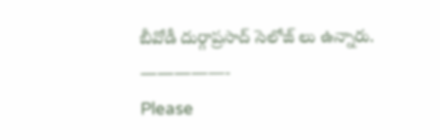బీవోడీ దుర్గాప్రసాద్ సెలోజ్ లు ఉన్నారు.
—————-
Please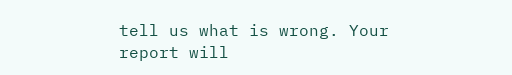tell us what is wrong. Your report will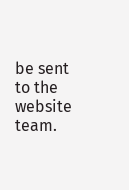be sent to the website team.